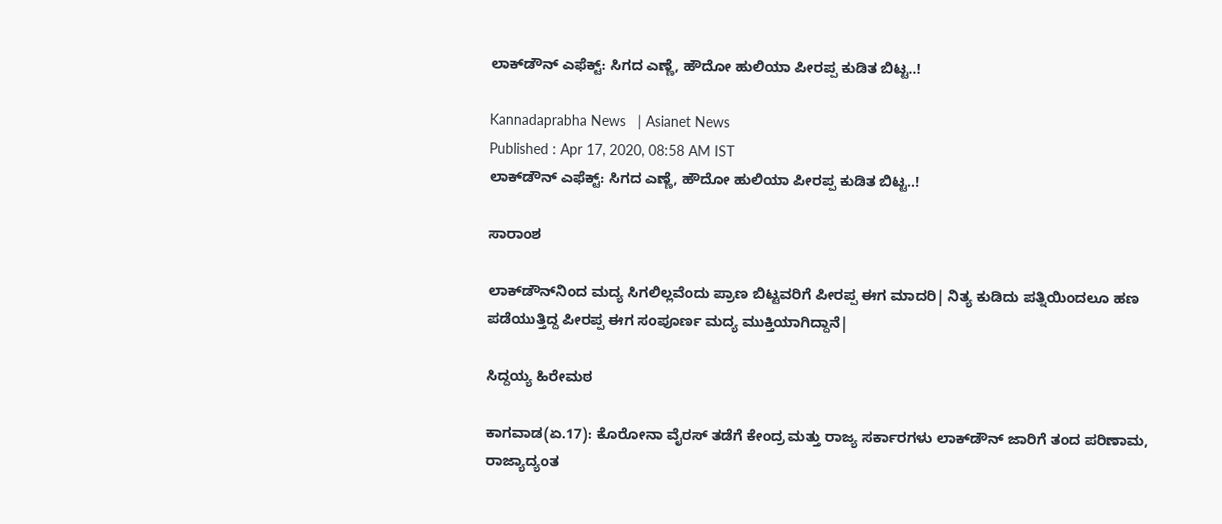ಲಾಕ್‌ಡೌನ್‌ ಎಫೆಕ್ಟ್‌: ಸಿಗದ ಎಣ್ಣೆ, ಹೌದೋ ಹುಲಿಯಾ ಪೀರಪ್ಪ ಕುಡಿತ ಬಿಟ್ಟ..!

Kannadaprabha News   | Asianet News
Published : Apr 17, 2020, 08:58 AM IST
ಲಾಕ್‌ಡೌನ್‌ ಎಫೆಕ್ಟ್‌: ಸಿಗದ ಎಣ್ಣೆ, ಹೌದೋ ಹುಲಿಯಾ ಪೀರಪ್ಪ ಕುಡಿತ ಬಿಟ್ಟ..!

ಸಾರಾಂಶ

ಲಾಕ್‌ಡೌನ್‌ನಿಂದ ಮದ್ಯ ಸಿಗಲಿಲ್ಲವೆಂದು ಪ್ರಾಣ ಬಿಟ್ಟವರಿಗೆ ಪೀರಪ್ಪ ಈಗ ಮಾದರಿ| ನಿತ್ಯ ಕುಡಿದು ಪತ್ನಿಯಿಂದಲೂ ಹಣ ಪಡೆಯುತ್ತಿದ್ದ ಪೀರಪ್ಪ ಈಗ ಸಂಪೂರ್ಣ ಮದ್ಯ ಮುಕ್ತಿಯಾಗಿದ್ದಾನೆ|

ಸಿದ್ದಯ್ಯ ಹಿರೇಮಠ

ಕಾಗವಾಡ(ಏ.17): ಕೊರೋನಾ ವೈರಸ್‌ ತಡೆಗೆ ಕೇಂದ್ರ ಮತ್ತು ರಾಜ್ಯ ಸರ್ಕಾರಗಳು ಲಾಕ್‌ಡೌನ್‌ ಜಾರಿಗೆ ತಂದ ಪರಿಣಾಮ, ರಾಜ್ಯಾದ್ಯಂತ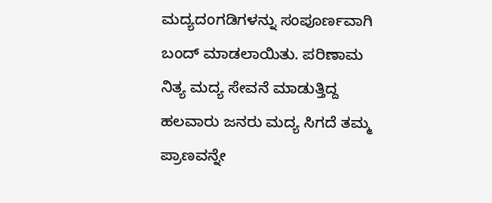ಮದ್ಯದಂಗಡಿಗಳನ್ನು ಸಂಪೂರ್ಣವಾಗಿ ಬಂದ್‌ ಮಾಡಲಾಯಿತು. ಪರಿಣಾಮ ನಿತ್ಯ ಮದ್ಯ ಸೇವನೆ ಮಾಡುತ್ತಿದ್ದ ಹಲವಾರು ಜನರು ಮದ್ಯ ಸಿಗದೆ ತಮ್ಮ ಪ್ರಾಣವನ್ನೇ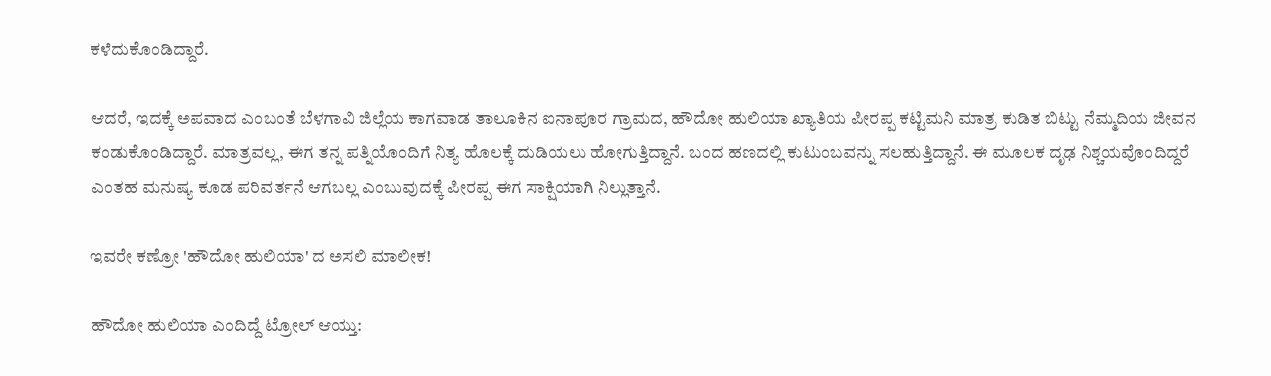ಕಳೆದುಕೊಂಡಿದ್ದಾರೆ.

ಆದರೆ, ಇದಕ್ಕೆ ಅಪವಾದ ಎಂಬಂತೆ ಬೆಳಗಾವಿ ಜಿಲ್ಲೆಯ ಕಾಗವಾಡ ತಾಲೂಕಿನ ಐನಾಪೂರ ಗ್ರಾಮದ, ಹೌದೋ ಹುಲಿಯಾ ಖ್ಯಾತಿಯ ಪೀರಪ್ಪ ಕಟ್ಟಿಮನಿ ಮಾತ್ರ ಕುಡಿತ ಬಿಟ್ಟು ನೆಮ್ಮದಿಯ ಜೀವನ ಕಂಡುಕೊಂಡಿದ್ದಾರೆ. ಮಾತ್ರವಲ್ಲ, ಈಗ ತನ್ನ ಪತ್ನಿಯೊಂದಿಗೆ ನಿತ್ಯ ಹೊಲಕ್ಕೆ ದುಡಿಯಲು ಹೋಗುತ್ತಿದ್ದಾನೆ. ಬಂದ ಹಣದಲ್ಲಿ ಕುಟುಂಬವನ್ನು ಸಲಹುತ್ತಿದ್ದಾನೆ. ಈ ಮೂಲಕ ದೃಢ ನಿಶ್ಚಯವೊಂದಿದ್ದರೆ ಎಂತಹ ಮನುಷ್ಯ ಕೂಡ ಪರಿವರ್ತನೆ ಆಗಬಲ್ಲ ಎಂಬುವುದಕ್ಕೆ ಪೀರಪ್ಪ ಈಗ ಸಾಕ್ಷಿಯಾಗಿ ನಿಲ್ಲುತ್ತಾನೆ.

ಇವರೇ ಕಣ್ರೋ 'ಹೌದೋ ಹುಲಿಯಾ' ದ ಅಸಲಿ ಮಾಲೀಕ!

ಹೌದೋ ಹುಲಿಯಾ ಎಂದಿದ್ದೆ ಟ್ರೋಲ್‌ ಆಯ್ತು: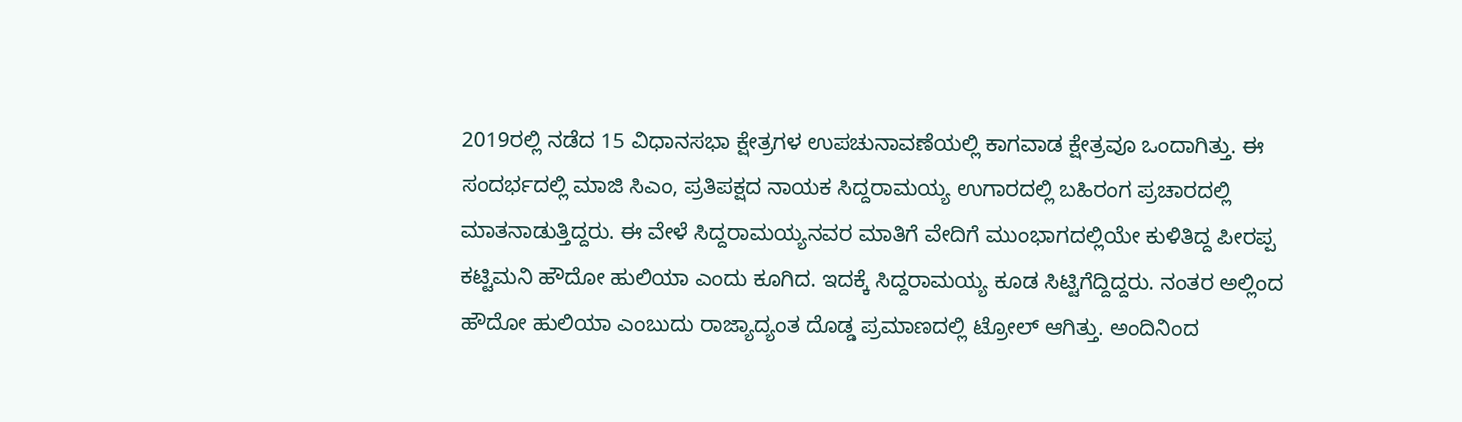2019ರಲ್ಲಿ ನಡೆದ 15 ವಿಧಾನಸಭಾ ಕ್ಷೇತ್ರಗಳ ಉಪಚುನಾವಣೆಯಲ್ಲಿ ಕಾಗವಾಡ ಕ್ಷೇತ್ರವೂ ಒಂದಾಗಿತ್ತು. ಈ ಸಂದರ್ಭದಲ್ಲಿ ಮಾಜಿ ಸಿಎಂ, ಪ್ರತಿಪಕ್ಷದ ನಾಯಕ ಸಿದ್ದರಾಮಯ್ಯ ಉಗಾರದಲ್ಲಿ ಬಹಿರಂಗ ಪ್ರಚಾರದಲ್ಲಿ ಮಾತನಾಡುತ್ತಿದ್ದರು. ಈ ವೇಳೆ ಸಿದ್ದರಾಮಯ್ಯನವರ ಮಾತಿಗೆ ವೇದಿಗೆ ಮುಂಭಾಗದಲ್ಲಿಯೇ ಕುಳಿತಿದ್ದ ಪೀರಪ್ಪ ಕಟ್ಟಿಮನಿ ಹೌದೋ ಹುಲಿಯಾ ಎಂದು ಕೂಗಿದ. ಇದಕ್ಕೆ ಸಿದ್ದರಾಮಯ್ಯ ಕೂಡ ಸಿಟ್ಟಿಗೆದ್ದಿದ್ದರು. ನಂತರ ಅಲ್ಲಿಂದ ಹೌದೋ ಹುಲಿಯಾ ಎಂಬುದು ರಾಜ್ಯಾದ್ಯಂತ ದೊಡ್ಡ ಪ್ರಮಾಣದಲ್ಲಿ ಟ್ರೋಲ್‌ ಆಗಿತ್ತು. ಅಂದಿನಿಂದ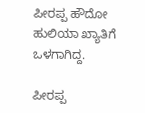ಪೀರಪ್ಪ ಹೌದೋ ಹುಲಿಯಾ ಖ್ಯಾತಿಗೆ ಒಳಗಾಗಿದ್ದ.

ಪೀರಪ್ಪ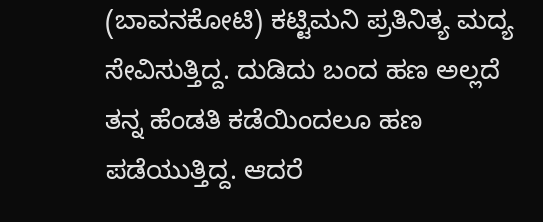(ಬಾವನಕೋಟಿ) ಕಟ್ಟಿಮನಿ ಪ್ರತಿನಿತ್ಯ ಮದ್ಯ ಸೇವಿಸುತ್ತಿದ್ದ. ದುಡಿದು ಬಂದ ಹಣ ಅಲ್ಲದೆ ತನ್ನ ಹೆಂಡತಿ ಕಡೆಯಿಂದಲೂ ಹಣ ಪಡೆಯುತ್ತಿದ್ದ. ಆದರೆ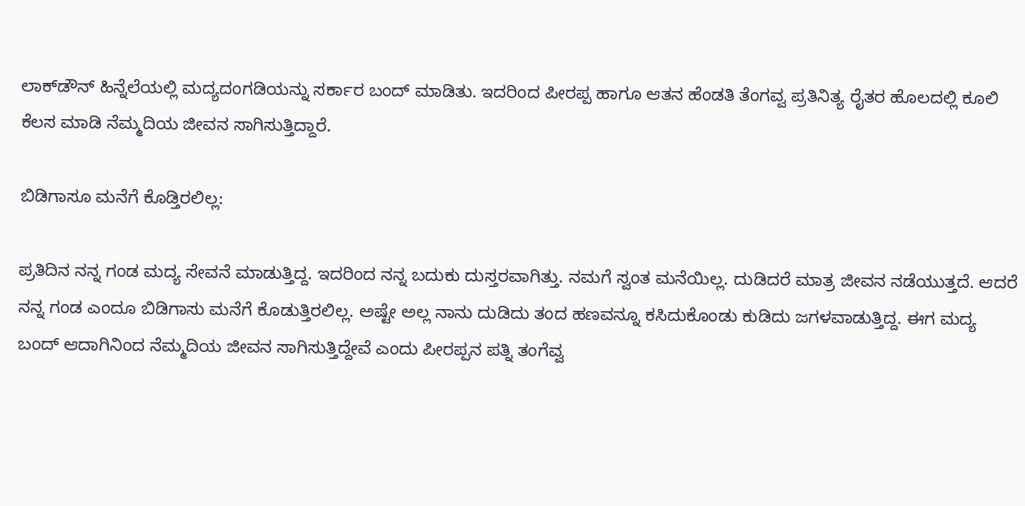ಲಾಕ್‌ಡೌನ್‌ ಹಿನ್ನೆಲೆಯಲ್ಲಿ ಮದ್ಯದಂಗಡಿಯನ್ನು ಸರ್ಕಾರ ಬಂದ್‌ ಮಾಡಿತು. ಇದರಿಂದ ಪೀರಪ್ಪ ಹಾಗೂ ಆತನ ಹೆಂಡತಿ ತೆಂಗವ್ವ ಪ್ರತಿನಿತ್ಯ ರೈತರ ಹೊಲದಲ್ಲಿ ಕೂಲಿ ಕೆಲಸ ಮಾಡಿ ನೆಮ್ಮದಿಯ ಜೀವನ ಸಾಗಿಸುತ್ತಿದ್ದಾರೆ.

ಬಿಡಿಗಾಸೂ ಮನೆಗೆ ಕೊಡ್ತಿರಲಿಲ್ಲ:

ಪ್ರತಿದಿನ ನನ್ನ ಗಂಡ ಮದ್ಯ ಸೇವನೆ ಮಾಡುತ್ತಿದ್ದ. ಇದರಿಂದ ನನ್ನ ಬದುಕು ದುಸ್ತರವಾಗಿತ್ತು. ನಮಗೆ ಸ್ವಂತ ಮನೆಯಿಲ್ಲ. ದುಡಿದರೆ ಮಾತ್ರ ಜೀವನ ನಡೆಯುತ್ತದೆ. ಆದರೆ ನನ್ನ ಗಂಡ ಎಂದೂ ಬಿಡಿಗಾಸು ಮನೆಗೆ ಕೊಡುತ್ತಿರಲಿಲ್ಲ. ಅಷ್ಟೇ ಅಲ್ಲ ನಾನು ದುಡಿದು ತಂದ ಹಣವನ್ನೂ ಕಸಿದುಕೊಂಡು ಕುಡಿದು ಜಗಳವಾಡುತ್ತಿದ್ದ. ಈಗ ಮದ್ಯ ಬಂದ್‌ ಆದಾಗಿನಿಂದ ನೆಮ್ಮದಿಯ ಜೀವನ ಸಾಗಿಸುತ್ತಿದ್ದೇವೆ ಎಂದು ಪೀರಪ್ಪನ ಪತ್ನಿ ತಂಗೆವ್ವ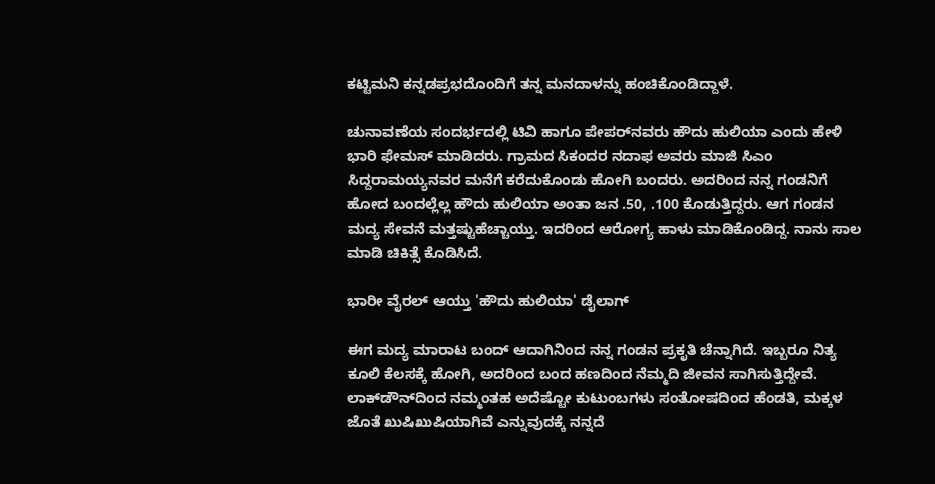ಕಟ್ಟಿಮನಿ ಕನ್ನಡಪ್ರಭದೊಂದಿಗೆ ತನ್ನ ಮನದಾಳನ್ನು ಹಂಚಿಕೊಂಡಿದ್ದಾಳೆ.

ಚುನಾವಣೆಯ ಸಂದರ್ಭದಲ್ಲಿ ಟಿವಿ ಹಾಗೂ ಪೇಪರ್‌ನವರು ಹೌದು ಹುಲಿಯಾ ಎಂದು ಹೇಳಿ ಭಾರಿ ಫೇಮಸ್‌ ಮಾಡಿದರು. ಗ್ರಾಮದ ಸಿಕಂದರ ನದಾಫ ಅವರು ಮಾಜಿ ಸಿಎಂ ಸಿದ್ದರಾಮಯ್ಯನವರ ಮನೆಗೆ ಕರೆದುಕೊಂಡು ಹೋಗಿ ಬಂದರು. ಅದರಿಂದ ನನ್ನ ಗಂಡನಿಗೆ ಹೋದ ಬಂದಲ್ಲೆಲ್ಲ ಹೌದು ಹುಲಿಯಾ ಅಂತಾ ಜನ .50, .100 ಕೊಡುತ್ತಿದ್ದರು. ಆಗ ಗಂಡನ ಮದ್ಯ ಸೇವನೆ ಮತ್ತಷ್ಟುಹೆಚ್ಚಾಯ್ತು. ಇದರಿಂದ ಆರೋಗ್ಯ ಹಾಳು ಮಾಡಿಕೊಂಡಿದ್ದ. ನಾನು ಸಾಲ ಮಾಡಿ ಚಿಕಿತ್ಸೆ ಕೊಡಿಸಿದೆ.

ಭಾರೀ ವೈರಲ್ ಆಯ್ತು 'ಹೌದು ಹುಲಿಯಾ' ಡೈಲಾಗ್

ಈಗ ಮದ್ಯ ಮಾರಾಟ ಬಂದ್‌ ಆದಾಗಿನಿಂದ ನನ್ನ ಗಂಡನ ಪ್ರಕೃತಿ ಚೆನ್ನಾಗಿದೆ. ಇಬ್ಬರೂ ನಿತ್ಯ ಕೂಲಿ ಕೆಲಸಕ್ಕೆ ಹೋಗಿ, ಅದರಿಂದ ಬಂದ ಹಣದಿಂದ ನೆಮ್ಮದಿ ಜೀವನ ಸಾಗಿಸುತ್ತಿದ್ದೇವೆ. ಲಾಕ್‌ಡೌನ್‌ದಿಂದ ನಮ್ಮಂತಹ ಅದೆಷ್ಟೋ ಕುಟುಂಬಗಳು ಸಂತೋಷದಿಂದ ಹೆಂಡತಿ, ಮಕ್ಕಳ ಜೊತೆ ಖುಷಿಖುಷಿಯಾಗಿವೆ ಎನ್ನುವುದಕ್ಕೆ ನನ್ನದೆ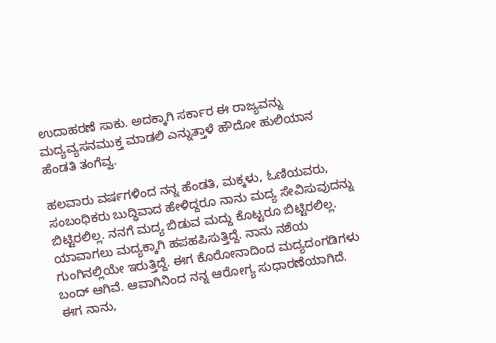ಉದಾಹರಣೆ ಸಾಕು. ಅದಕ್ಕಾಗಿ ಸರ್ಕಾರ ಈ ರಾಜ್ಯವನ್ನು ಮದ್ಯವ್ಯಸನಮುಕ್ತ ಮಾಡಲಿ ಎನ್ನುತ್ತಾಳೆ ಹೌದೋ ಹುಲಿಯಾನ ಹೆಂಡತಿ ತಂಗೆವ್ವ.

ಹಲವಾರು ವರ್ಷಗಳಿಂದ ನನ್ನ ಹೆಂಡತಿ, ಮಕ್ಕಳು, ಓಣಿಯವರು, ಸಂಬಂಧಿಕರು ಬುದ್ಧಿವಾದ ಹೇಳಿದ್ದರೂ ನಾನು ಮದ್ಯ ಸೇವಿಸುವುದನ್ನು ಬಿಟ್ಟಿರಲಿಲ್ಲ. ನನಗೆ ಮದ್ಯ ಬಿಡುವ ಮದ್ದು ಕೊಟ್ಟರೂ ಬಿಟ್ಟಿರಲಿಲ್ಲ. ಯಾವಾಗಲು ಮದ್ಯಕ್ಕಾಗಿ ಹಪಹಪಿಸುತ್ತಿದ್ದೆ. ನಾನು ನಶೆಯ ಗುಂಗಿನಲ್ಲಿಯೇ ಇರುತ್ತಿದ್ದೆ. ಈಗ ಕೊರೋನಾದಿಂದ ಮದ್ಯದಂಗಡಿಗಳು ಬಂದ್‌ ಆಗಿವೆ. ಆವಾಗಿನಿಂದ ನನ್ನ ಆರೋಗ್ಯ ಸುಧಾರಣೆಯಾಗಿದೆ. ಈಗ ನಾನು,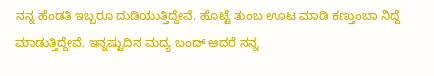ನನ್ನ ಹೆಂಡತಿ ಇಬ್ಬರೂ ದುಡಿಯುತ್ತಿದ್ದೇವೆ. ಹೊಟ್ಟೆ ತುಂಬ ಊಟ ಮಾಡಿ ಕಣ್ತುಂಬಾ ನಿದ್ದೆ ಮಾಡುತ್ತಿದ್ದೇವೆ. ಇನ್ನಷ್ಟುದಿನ ಮದ್ಯ ಬಂದ್‌ ಆದರೆ ನನ್ನ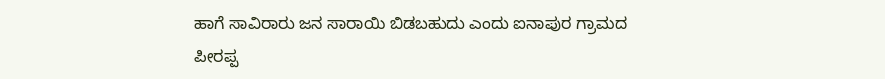ಹಾಗೆ ಸಾವಿರಾರು ಜನ ಸಾರಾಯಿ ಬಿಡಬಹುದು ಎಂದು ಐನಾಪುರ ಗ್ರಾಮದ ಪೀರಪ್ಪ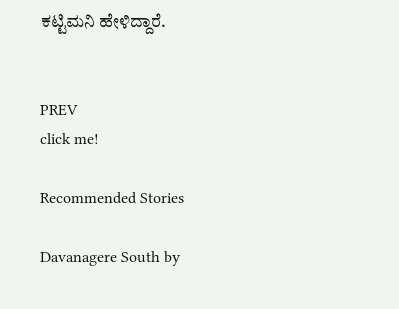ಕಟ್ಟಿಮನಿ ಹೇಳಿದ್ದಾರೆ.


PREV
click me!

Recommended Stories

Davanagere South by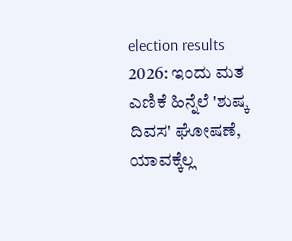election results 2026: ಇಂದು ಮತ ಎಣಿಕೆ ಹಿನ್ನೆಲೆ 'ಶುಷ್ಕ ದಿವಸ' ಘೋಷಣೆ, ಯಾವಕ್ಕೆಲ್ಲ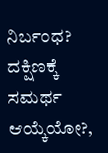ನಿರ್ಬಂಧ?
ದಕ್ಷಿಣಕ್ಕೆ ಸಮರ್ಥ ಆಯ್ಕೆಯೋ?,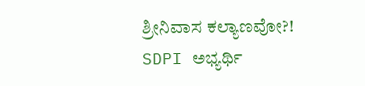ಶ್ರೀನಿವಾಸ ಕಲ್ಯಾಣವೋ?! SDPI ಅಭ್ಯರ್ಥಿ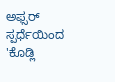ಅಫ್ಸರ್‌ ಸ್ಪರ್ಧೆಯಿಂದ 'ಕೊಡ್ಲಿ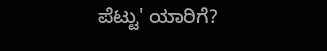ಪೆಟ್ಟು' ಯಾರಿಗೆ?